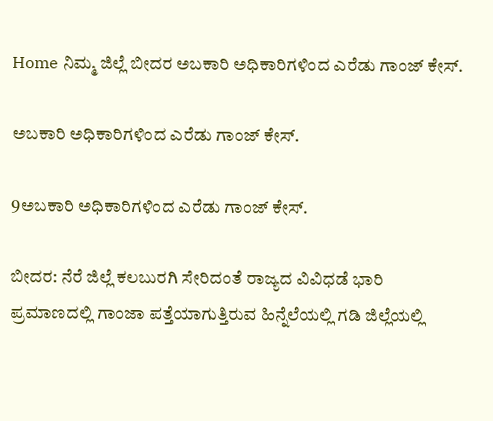Home ನಿಮ್ಮ ಜಿಲ್ಲೆ ಬೀದರ ಅಬಕಾರಿ ಅಧಿಕಾರಿಗಳಿಂದ ಎರೆಡು ಗಾಂಜ್ ಕೇಸ್.

ಅಬಕಾರಿ ಅಧಿಕಾರಿಗಳಿಂದ ಎರೆಡು ಗಾಂಜ್ ಕೇಸ್.

9ಅಬಕಾರಿ ಅಧಿಕಾರಿಗಳಿಂದ ಎರೆಡು ಗಾಂಜ್ ಕೇಸ್.

ಬೀದರ: ನೆರೆ ಜಿಲ್ಲೆ ಕಲಬುರಗಿ ಸೇರಿದಂತೆ ರಾಜ್ಯದ ವಿವಿಧಡೆ ಭಾರಿ ಪ್ರಮಾಣದಲ್ಲಿ ಗಾಂಜಾ ಪತ್ತೆಯಾಗುತ್ತಿರುವ ಹಿನ್ನೆಲೆಯಲ್ಲಿ ಗಡಿ ಜಿಲ್ಲೆಯಲ್ಲಿ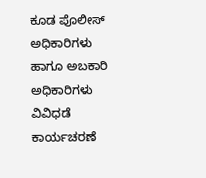ಕೂಡ ಪೊಲೀಸ್ ಅಧಿಕಾರಿಗಳು ಹಾಗೂ ಅಬಕಾರಿ ಅಧಿಕಾರಿಗಳು ವಿವಿಧಡೆ ಕಾರ್ಯಚರಣೆ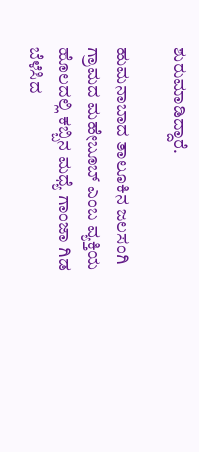ಶುರುಮಾಡಿದ್ದಾರೆ.

ಹುಮನಾಬಾದ ತಾಲೂಕಿನ ಜಲಸಂಗಿ ಗ್ರಾಮದ ಮಹೇಬೂಬ್ ಎಂಬ ವ್ಯಕ್ತಿಯ ಹೊಲದಲ್ಲಿ ಕಬ್ಬಿನ ಮಧ್ಯೆ ಗಾಂಜಾ ಗಿಡ ಬೆಳೆಸಿದ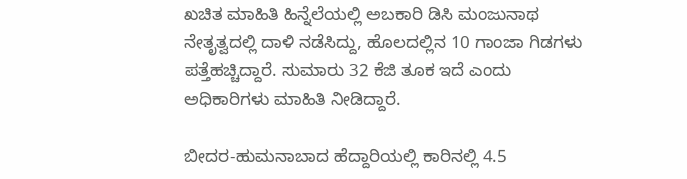ಖಚಿತ ಮಾಹಿತಿ ಹಿನ್ನೆಲೆಯಲ್ಲಿ ಅಬಕಾರಿ ಡಿಸಿ ಮಂಜುನಾಥ ನೇತೃತ್ವದಲ್ಲಿ ದಾಳಿ ನಡೆಸಿದ್ದು, ಹೊಲದಲ್ಲಿನ 10 ಗಾಂಜಾ ಗಿಡಗಳು ಪತ್ತೆಹಚ್ಚಿದ್ದಾರೆ. ಸುಮಾರು 32 ಕೆಜಿ ತೂಕ ಇದೆ ಎಂದು ಅಧಿಕಾರಿಗಳು ಮಾಹಿತಿ ನೀಡಿದ್ದಾರೆ.

ಬೀದರ-ಹುಮನಾಬಾದ ಹೆದ್ದಾರಿಯಲ್ಲಿ ಕಾರಿನಲ್ಲಿ 4.5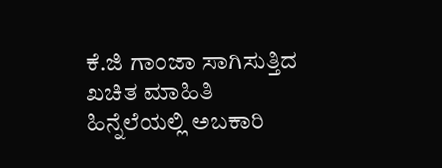ಕೆ.ಜಿ ಗಾಂಜಾ ಸಾಗಿಸುತ್ತಿದ ಖಚಿತ ಮಾಹಿತಿ ಹಿನ್ನೆಲೆಯಲ್ಲಿ ಅಬಕಾರಿ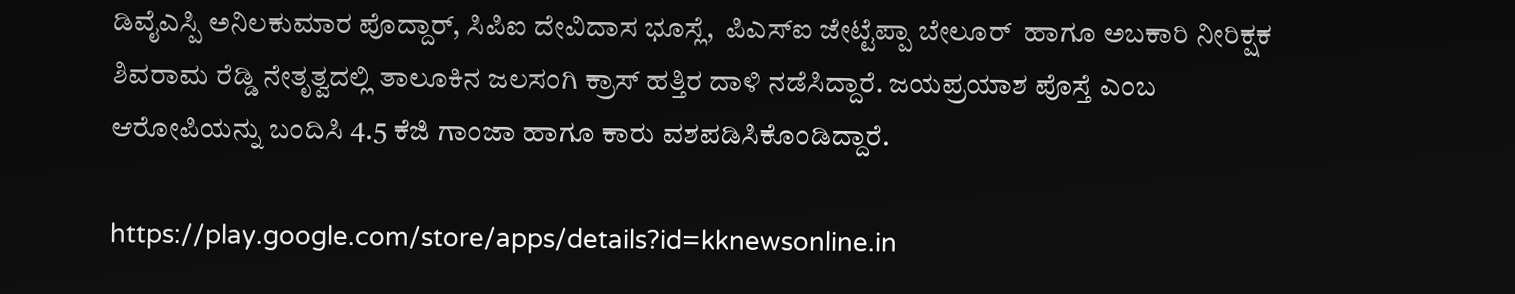ಡಿವೈಎಸ್ಪಿ ಅನಿಲಕುಮಾರ ಪೊದ್ದಾರ್, ಸಿಪಿಐ ದೇವಿದಾಸ ಭೂಸ್ಲೆ,  ಪಿಎಸ್ಐ ಜೇಟ್ಟೆಪ್ಪಾ ಬೇಲೂರ್  ಹಾಗೂ ಅಬಕಾರಿ ನೀರಿಕ್ಷಕ ಶಿವರಾಮ ರೆಡ್ಡಿ ನೇತೃತ್ವದಲ್ಲಿ ತಾಲೂಕಿನ ಜಲಸಂಗಿ ಕ್ರಾಸ್ ಹತ್ತಿರ ದಾಳಿ ನಡೆಸಿದ್ದಾರೆ. ಜಯಪ್ರಯಾಶ ಪೊಸ್ತೆ ಎಂಬ ಆರೋಪಿಯನ್ನು ಬಂದಿಸಿ 4.5 ಕೆಜಿ ಗಾಂಜಾ ಹಾಗೂ ಕಾರು ವಶಪಡಿಸಿಕೊಂಡಿದ್ದಾರೆ.

https://play.google.com/store/apps/details?id=kknewsonline.in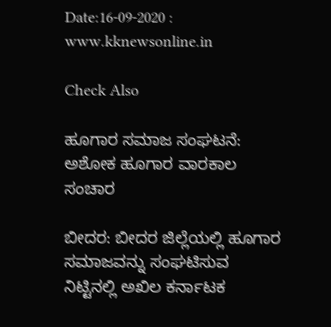Date:16-09-2020 : www.kknewsonline.in

Check Also

ಹೂಗಾರ ಸಮಾಜ ಸಂಘಟನೆ: ಅಶೋಕ ಹೂಗಾರ ವಾರಕಾಲ ಸಂಚಾರ

ಬೀದರ: ಬೀದರ‌ ಜಿಲ್ಲೆಯಲ್ಲಿ ಹೂಗಾರ ಸಮಾಜವನ್ನು ಸಂಘಟಿಸುವ ನಿಟ್ಟಿನಲ್ಲಿ ಅಖಿಲ ಕರ್ನಾಟಕ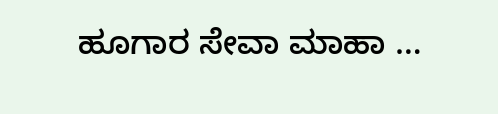ಹೂಗಾರ ಸೇವಾ ಮಾಹಾ …